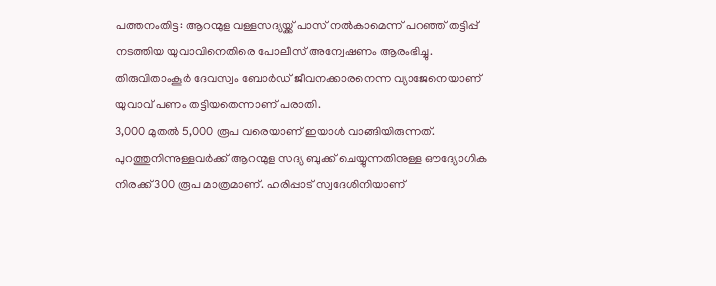പത്തനംതിട്ട: ആറന്മുള വള്ളസദ്യയ്ക്ക് പാസ് നൽകാമെന്ന് പറഞ്ഞ് തട്ടിപ്പ് നടത്തിയ യുവാവിനെതിരെ പോലീസ് അന്വേഷണം ആരംഭിച്ചു. തിരുവിതാംകൂർ ദേവസ്വം ബോർഡ് ജീവനക്കാരനെന്ന വ്യാജേനെയാണ് യുവാവ് പണം തട്ടിയതെന്നാണ് പരാതി.
3,000 മുതൽ 5,000 രൂപ വരെയാണ് ഇയാൾ വാങ്ങിയിരുന്നത്. പുറത്തുനിന്നുള്ളവർക്ക് ആറന്മുള സദ്യ ബുക്ക് ചെയ്യുന്നതിനുള്ള ഔദ്യോഗിക നിരക്ക് 300 രൂപ മാത്രമാണ്. ഹരിപ്പാട് സ്വദേശിനിയാണ്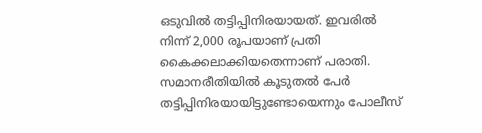ഒടുവിൽ തട്ടിപ്പിനിരയായത്. ഇവരിൽ നിന്ന് 2,000 രൂപയാണ് പ്രതി കൈക്കലാക്കിയതെന്നാണ് പരാതി.
സമാനരീതിയിൽ കൂടുതൽ പേർ തട്ടിപ്പിനിരയായിട്ടുണ്ടോയെന്നും പോലീസ്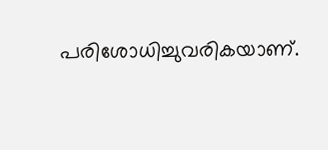പരിശോധിച്ചുവരികയാണ്.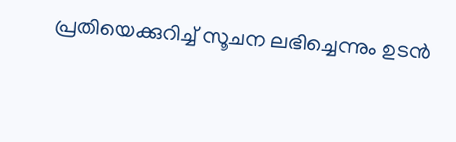പ്രതിയെക്കുറിച്ച് സൂചന ലഭിച്ചെന്നും ഉടൻ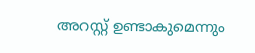അറസ്റ്റ് ഉണ്ടാകുമെന്നും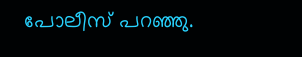പോലീസ് പറഞ്ഞു.